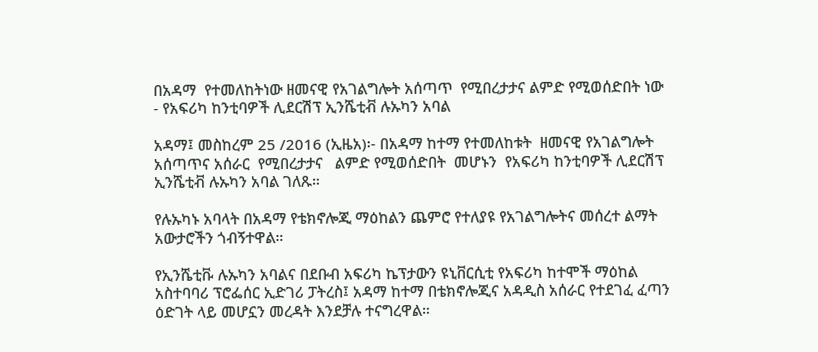በአዳማ  የተመለከትነው ዘመናዊ የአገልግሎት አሰጣጥ  የሚበረታታና ልምድ የሚወሰድበት ነው - የአፍሪካ ከንቲባዎች ሊደርሽፕ ኢንሼቲቭ ሉኡካን አባል

አዳማ፤ መስከረም 25 /2016 (ኢዜአ)፡- በአዳማ ከተማ የተመለከቱት  ዘመናዊ የአገልግሎት አሰጣጥና አሰራር  የሚበረታታና   ልምድ የሚወሰድበት  መሆኑን  የአፍሪካ ከንቲባዎች ሊደርሽፕ ኢንሼቲቭ ሉኡካን አባል ገለጹ።

የሉኡካኑ አባላት በአዳማ የቴክኖሎጂ ማዕከልን ጨምሮ የተለያዩ የአገልግሎትና መሰረተ ልማት አውታሮችን ጎብኝተዋል።

የኢንሼቲቩ ሉኡካን አባልና በደቡብ አፍሪካ ኬፕታውን ዩኒቨርሲቲ የአፍሪካ ከተሞች ማዕከል አስተባባሪ ፕሮፌሰር ኢድገሪ ፓትረስ፤ አዳማ ከተማ በቴክኖሎጂና አዳዲስ አሰራር የተደገፈ ፈጣን ዕድገት ላይ መሆኗን መረዳት እንደቻሉ ተናግረዋል።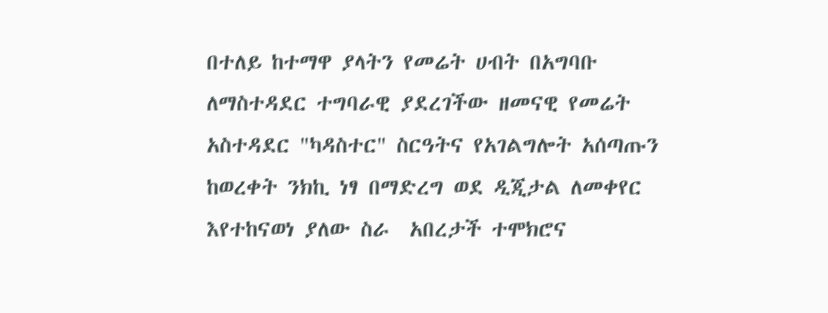በተለይ ከተማዋ ያላትን የመሬት ሀብት በአግባቡ ለማስተዳደር ተግባራዊ ያደረገችው ዘመናዊ የመሬት አስተዳደር "ካዳስተር" ስርዓትና የአገልግሎት አሰጣጡን ከወረቀት ንክኪ ነፃ በማድረግ ወደ ዲጂታል ለመቀየር እየተከናወነ ያለው ስራ  አበረታች ተሞክሮና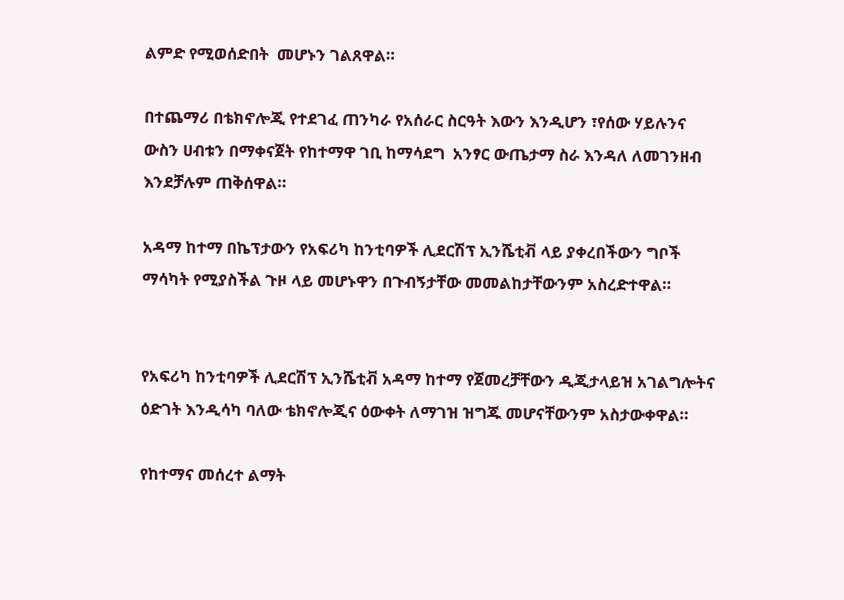ልምድ የሚወሰድበት  መሆኑን ገልጸዋል።

በተጨማሪ በቴክኖሎጂ የተደገፈ ጠንካራ የአሰራር ስርዓት እውን እንዲሆን ፣የሰው ሃይሉንና ውስን ሀብቱን በማቀናጀት የከተማዋ ገቢ ከማሳደግ  አንፃር ውጤታማ ስራ እንዳለ ለመገንዘብ እንደቻሉም ጠቅሰዋል።

አዳማ ከተማ በኬፕታውን የአፍሪካ ከንቲባዎች ሊደርሽፕ ኢንሼቲቭ ላይ ያቀረበችውን ግቦች ማሳካት የሚያስችል ጉዞ ላይ መሆኑዋን በጉብኝታቸው መመልከታቸውንም አስረድተዋል።


የአፍሪካ ከንቲባዎች ሊደርሽፕ ኢንሼቲቭ አዳማ ከተማ የጀመረቻቸውን ዲጂታላይዝ አገልግሎትና ዕድገት እንዲሳካ ባለው ቴክኖሎጂና ዕውቀት ለማገዝ ዝግጁ መሆናቸውንም አስታውቀዋል።

የከተማና መሰረተ ልማት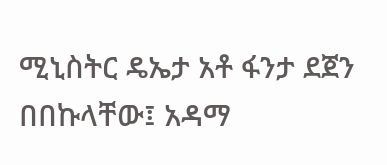ሚኒስትር ዴኤታ አቶ ፋንታ ደጀን በበኩላቸው፤ አዳማ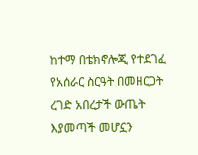ከተማ በቴክኖሎጂ የተደገፈ የአሰራር ስርዓት በመዘርጋት ረገድ አበረታች ውጤት እያመጣች መሆኗን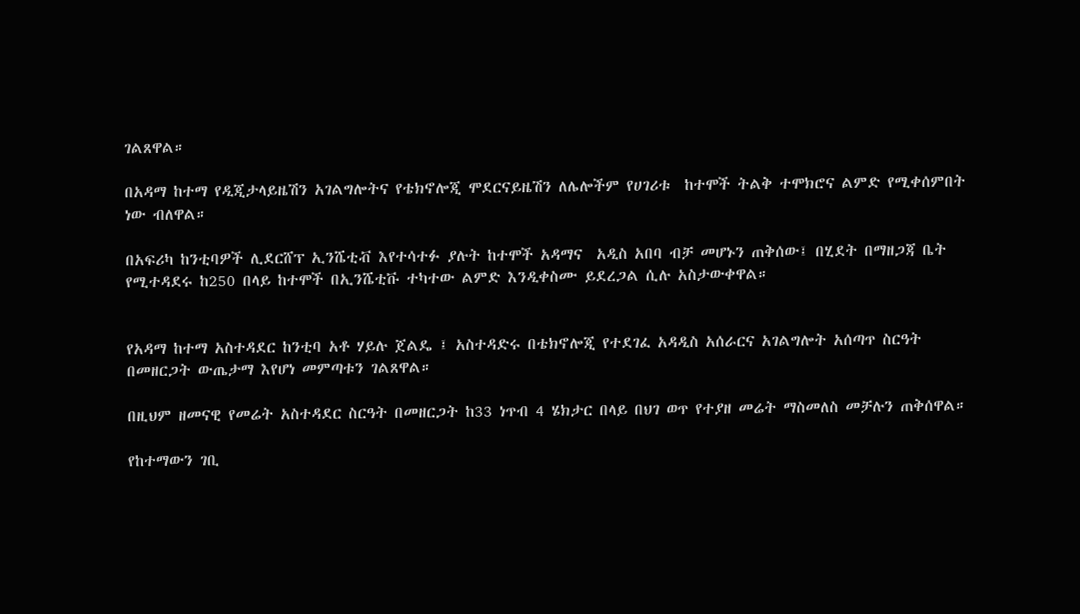ገልጸዋል።

በአዳማ ከተማ የዲጂታላይዜሽን አገልግሎትና የቴክኖሎጂ ሞደርናይዜሽን ለሌሎችም የሀገሪቱ  ከተሞች ትልቅ ተሞክሮና ልምድ የሚቀሰምበት ነው ብለዋል።

በአፍሪካ ከንቲባዎች ሊደርሸፕ ኢንሼቲቭ እየተሳተፉ ያሉት ከተሞች አዳማና  አዲስ አበባ ብቻ መሆኑን ጠቅሰው፤ በሂደት በማዘጋጃ ቤት የሚተዳደሩ ከ250 በላይ ከተሞች በኢንሼቲቩ ተካተው ልምድ እንዲቀስሙ ይደረጋል ሲሉ አስታውቀዋል።


የአዳማ ከተማ አስተዳደር ከንቲባ አቶ ሃይሉ ጀልዴ ፤ አስተዳድሩ በቴክኖሎጂ የተደገፈ አዳዲስ አሰራርና አገልግሎት አሰጣጥ ስርዓት በመዘርጋት ውጤታማ እየሆነ መምጣቱን ገልጸዋል።

በዚህም ዘመናዊ የመሬት አስተዳደር ስርዓት በመዘርጋት ከ33 ነጥብ 4 ሄክታር በላይ በህገ ወጥ የተያዘ መሬት ማስመለስ መቻሉን ጠቅሰዋል።

የከተማውን ገቢ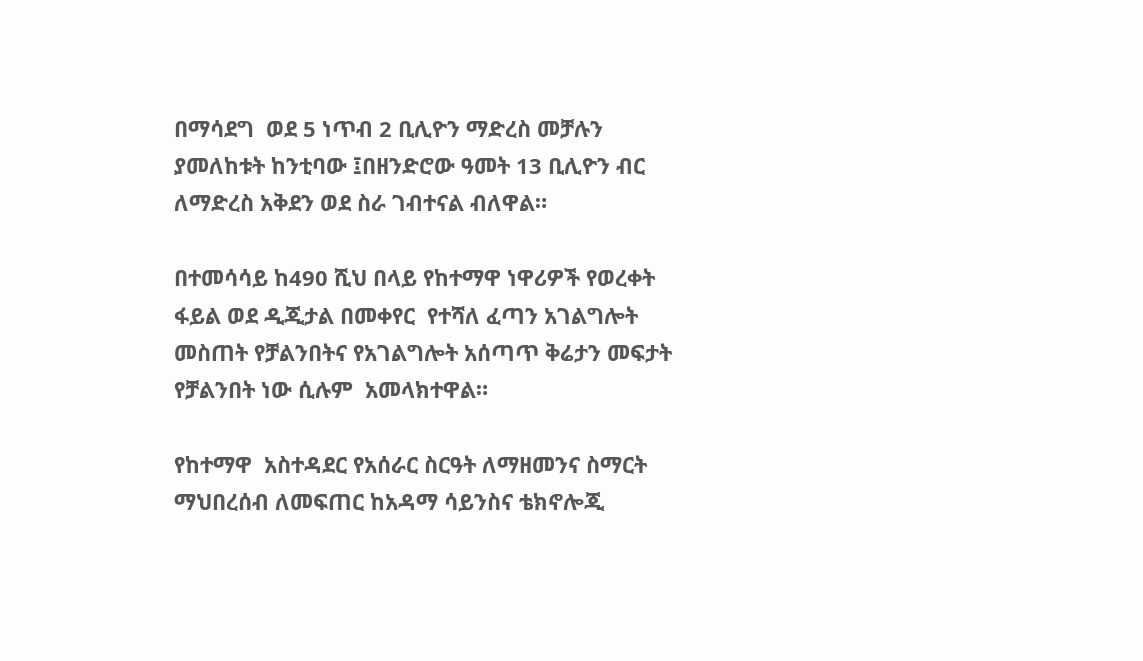በማሳደግ  ወደ 5 ነጥብ 2 ቢሊዮን ማድረስ መቻሉን ያመለከቱት ከንቲባው ፤በዘንድሮው ዓመት 13 ቢሊዮን ብር ለማድረስ አቅደን ወደ ስራ ገብተናል ብለዋል።

በተመሳሳይ ከ490 ሺህ በላይ የከተማዋ ነዋሪዎች የወረቀት ፋይል ወደ ዲጂታል በመቀየር  የተሻለ ፈጣን አገልግሎት መስጠት የቻልንበትና የአገልግሎት አሰጣጥ ቅሬታን መፍታት የቻልንበት ነው ሲሉም  አመላክተዋል።

የከተማዋ  አስተዳደር የአሰራር ስርዓት ለማዘመንና ስማርት ማህበረሰብ ለመፍጠር ከአዳማ ሳይንስና ቴክኖሎጂ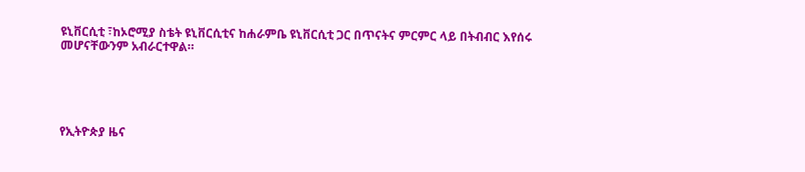ዩኒቨርሲቲ ፣ከኦሮሚያ ስቴት ዩኒቨርሲቲና ከሐራምቤ ዩኒቨርሲቲ ጋር በጥናትና ምርምር ላይ በትብብር እየሰሩ መሆናቸውንም አብራርተዋል።





የኢትዮጵያ ዜና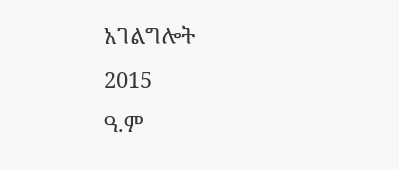አገልግሎት
2015
ዓ.ም